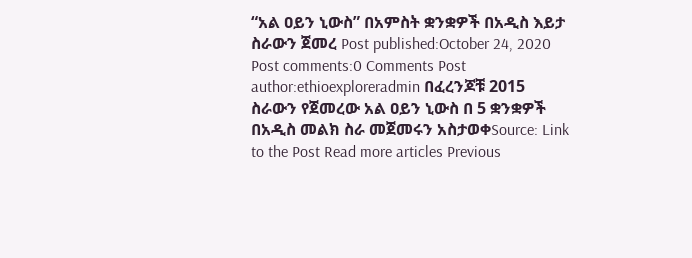“አል ዐይን ኒውስ” በአምስት ቋንቋዎች በአዲስ እይታ ስራውን ጀመረ Post published:October 24, 2020 Post comments:0 Comments Post author:ethioexploreradmin በፈረንጆቹ 2015 ስራውን የጀመረው አል ዐይን ኒውስ በ 5 ቋንቋዎች በአዲስ መልክ ስራ መጀመሩን አስታወቀSource: Link to the Post Read more articles Previous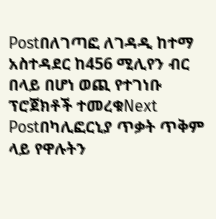Postበለገጣፎ ለገዳዲ ከተማ አስተዳደር ከ456 ሚሊየን ብር በላይ በሆነ ወጪ የተገነቡ ፕሮጀክቶች ተመረቁNext Postበካሊፎርኒያ ጥቃት ጥቅም ላይ የዋሉትን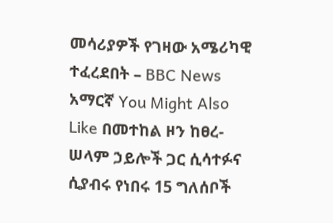መሳሪያዎች የገዛው አሜሪካዊ ተፈረደበት – BBC News አማርኛ You Might Also Like በመተከል ዞን ከፀረ-ሠላም ኃይሎች ጋር ሲሳተፉና ሲያብሩ የነበሩ 15 ግለሰቦች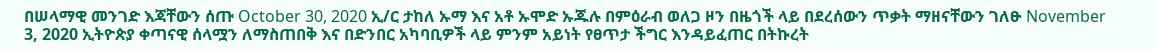በሠላማዊ መንገድ እጃቸውን ሰጡ October 30, 2020 ኢ/ር ታከለ ኡማ እና አቶ ኡሞድ ኡጁሉ በምዕራብ ወለጋ ዞን በዜጎች ላይ በደረሰውን ጥቃት ማዘናቸውን ገለፁ November 3, 2020 ኢትዮጵያ ቀጣናዊ ሰላሟን ለማስጠበቅ እና በድንበር አካባቢዎች ላይ ምንም አይነት የፀጥታ ችግር እንዳይፈጠር በትኩረት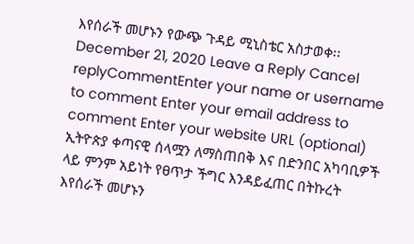እየሰራች መሆኑን የውጭ ጉዳይ ሚኒስቴር አስታወቀ፡፡ December 21, 2020 Leave a Reply Cancel replyCommentEnter your name or username to comment Enter your email address to comment Enter your website URL (optional)
ኢትዮጵያ ቀጣናዊ ሰላሟን ለማስጠበቅ እና በድንበር አካባቢዎች ላይ ምንም አይነት የፀጥታ ችግር እንዳይፈጠር በትኩረት እየሰራች መሆኑን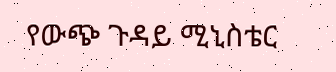የውጭ ጉዳይ ሚኒስቴር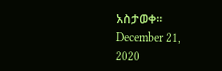አስታወቀ፡፡ December 21, 2020